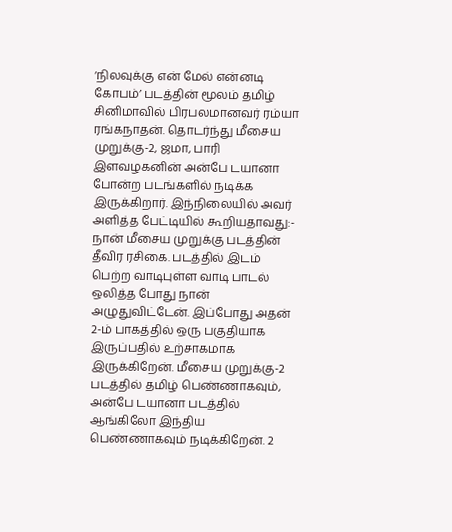‘நிலவுக்கு என் மேல் என்னடி கோபம்’ படத்தின் மூலம் தமிழ் சினிமாவில் பிரபலமானவர் ரம்யா ரங்கநாதன். தொடர்ந்து மீசைய முறுக்கு-2, ஜமா, பாரி இளவழகனின் அன்பே டயானா போன்ற படங்களில் நடிக்க இருக்கிறார். இந்நிலையில் அவர் அளித்த பேட்டியில் கூறியதாவது:-
நான் மீசைய முறுக்கு படத்தின் தீவிர ரசிகை. படத்தில் இடம் பெற்ற வாடிபுள்ள வாடி பாடல் ஒலித்த போது நான் அழுதுவிட்டேன். இப்போது அதன் 2-ம் பாகத்தில் ஒரு பகுதியாக இருப்பதில் உற்சாகமாக இருக்கிறேன். மீசைய முறுக்கு-2 படத்தில் தமிழ் பெண்ணாகவும், அன்பே டயானா படத்தில் ஆங்கிலோ இந்திய பெண்ணாகவும் நடிக்கிறேன். 2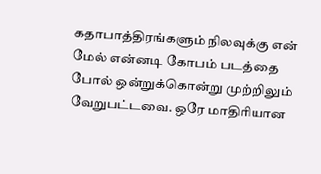கதாபாத்திரங்களும் நிலவுக்கு என் மேல் என்னடி கோபம் படத்தை போல் ஒன்றுக்கொன்று முற்றிலும் வேறுபட்டவை. ஒரே மாதிரியான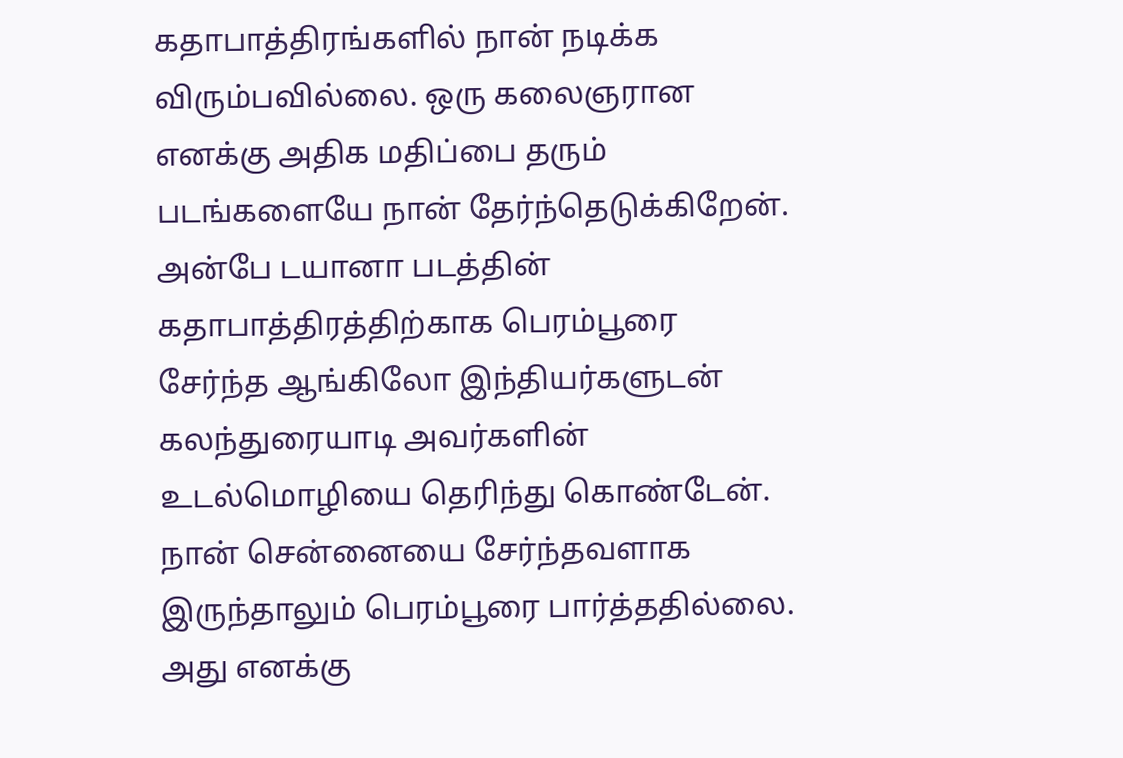கதாபாத்திரங்களில் நான் நடிக்க விரும்பவில்லை. ஒரு கலைஞரான எனக்கு அதிக மதிப்பை தரும் படங்களையே நான் தேர்ந்தெடுக்கிறேன்.
அன்பே டயானா படத்தின் கதாபாத்திரத்திற்காக பெரம்பூரை சேர்ந்த ஆங்கிலோ இந்தியர்களுடன் கலந்துரையாடி அவர்களின் உடல்மொழியை தெரிந்து கொண்டேன். நான் சென்னையை சேர்ந்தவளாக இருந்தாலும் பெரம்பூரை பார்த்ததில்லை. அது எனக்கு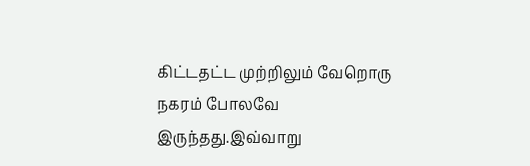கிட்டதட்ட முற்றிலும் வேறொரு நகரம் போலவே இருந்தது.இவ்வாறு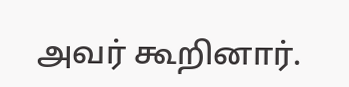அவர் கூறினார்.